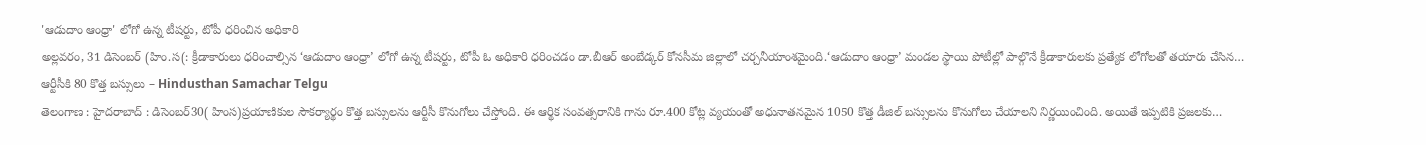'ఆడుదాం ఆంధ్రా' లోగో ఉన్న టీషర్టు, టోపీ ధరించిన అధికారి
అల్లవరం, 31 డిసెంబర్ (హిం.స(: క్రీడాకారులు ధరించాల్సిన ‘ఆడుదాం ఆంధ్రా’ లోగో ఉన్న టీషర్టు, టోపీ ఓ అధికారి ధరించడం డా.బీఆర్ అంబేడ్కర్ కోనసీమ జిల్లాలో చర్చనీయాంశమైంది.‘ఆడుదాం ఆంధ్రా’ మండల స్థాయి పోటీల్లో పాల్గొనే క్రీడాకారులకు ప్రత్యేక లోగోలతో తయారు చేసిన…
ఆర్టీసీకి 80 కొత్త బస్సులు – Hindusthan Samachar Telgu
తెలంగాణ : హైదరాబాద్ : డిసెంబర్30( హింస)ప్రయాణికుల సౌకర్యార్థం కొత్త బస్సులను ఆర్టీసీ కొనుగోలు చేస్తోంది. ఈ ఆర్థిక సంవత్సరానికి గాను రూ.400 కోట్ల వ్యయంతో అధునాతనమైన 1050 కొత్త డీజిల్ బస్సులను కొనుగోలు చేయాలని నిర్ణయించింది. అయితే ఇప్పటికి ప్రజలకు…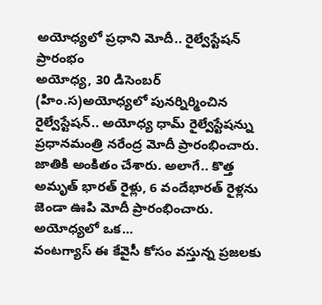అయోధ్యలో ప్రధాని మోదీ.. రైల్వేస్టేషన్ ప్రారంభం
అయోధ్య, 30 డిసెంబర్ (హిం.స)అయోధ్యలో పునర్నిర్మించిన రైల్వేస్టేషన్.. అయోధ్య ధామ్ రైల్వేస్టేషన్ను ప్రధానమంత్రి నరేంద్ర మోదీ ప్రారంభించారు. జాతికి అంకితం చేశారు. అలాగే.. కొత్త అమృత్ భారత్ రైళ్లు, 6 వందేభారత్ రైళ్లను జెండా ఊపి మోదీ ప్రారంభించారు. అయోధ్యలో ఒక…
వంటగ్యాస్ ఈ కేవైసీ కోసం వస్తున్న ప్రజలకు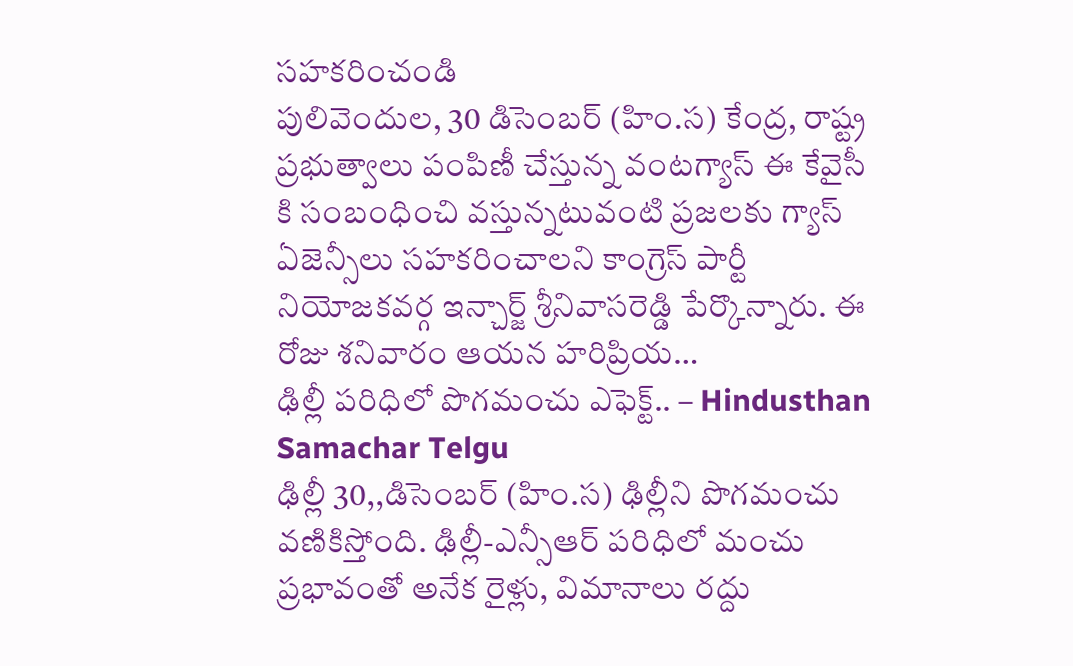సహకరించండి
పులివెందుల, 30 డిసెంబర్ (హిం.స) కేంద్ర, రాష్ట్ర ప్రభుత్వాలు పంపిణీ చేస్తున్న వంటగ్యాస్ ఈ కేవైసీ కి సంబంధించి వస్తున్నటువంటి ప్రజలకు గ్యాస్ ఏజెన్సీలు సహకరించాలని కాంగ్రెస్ పార్టీ నియోజకవర్గ ఇన్చార్జ్ శ్రీనివాసరెడ్డి పేర్కొన్నారు. ఈ రోజు శనివారం ఆయన హరిప్రియ…
ఢిల్లీ పరిధిలో పొగమంచు ఎఫెక్ట్.. – Hindusthan Samachar Telgu
ఢిల్లీ 30,,డిసెంబర్ (హిం.స) ఢిల్లీని పొగమంచు వణికిస్తోంది. ఢిల్లీ-ఎన్సీఆర్ పరిధిలో మంచు ప్రభావంతో అనేక రైళ్లు, విమానాలు రద్దు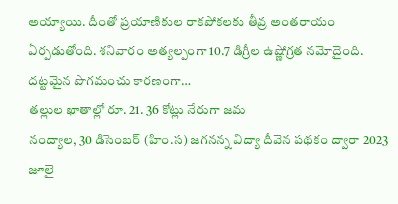అయ్యాయి. దీంతో ప్రయాణికుల రాకపోకలకు తీవ్ర అంతరాయం ఏర్పడుతోంది. శనివారం అత్యల్పంగా 10.7 డిగ్రీల ఉష్ణోగ్రత నమోదైంది. దట్టమైన పొగమంచు కారణంగా…
తల్లుల ఖాతాల్లో రూ. 21. 36 కోట్లు నేరుగా జమ
నంద్యాల, 30 డిసెంబర్ (హిం.స) జగనన్న విద్యా దీవెన పథకం ద్వారా 2023 జూలై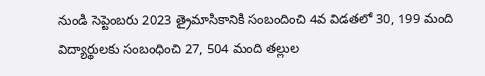నుండి సెప్టెంబరు 2023 త్రైమాసికానికి సంబందించి 4వ విడతలో 30, 199 మంది విద్యార్థులకు సంబంధించి 27, 504 మంది తల్లుల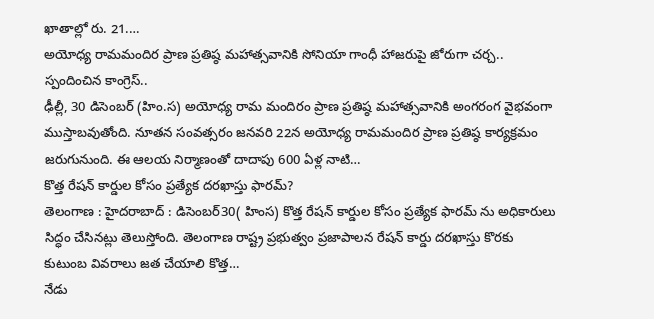ఖాతాల్లో రు. 21.…
అయోధ్య రామమందిర ప్రాణ ప్రతిష్ఠ మహాత్సవానికి సోనియా గాంధీ హాజరుపై జోరుగా చర్చ.. స్పందించిన కాంగ్రెస్..
ఢీల్లీ, 30 డిసెంబర్ (హిం.స) అయోధ్య రామ మందిరం ప్రాణ ప్రతిష్ఠ మహాత్సవానికి అంగరంగ వైభవంగా ముస్తాబవుతోంది. నూతన సంవత్సరం జనవరి 22న అయోధ్య రామమందిర ప్రాణ ప్రతిష్ఠ కార్యక్రమం జరుగునుంది. ఈ ఆలయ నిర్మాణంతో దాదాపు 600 ఏళ్ల నాటి…
కొత్త రేషన్ కార్డుల కోసం ప్రత్యేక దరఖాస్తు ఫారమ్?
తెలంగాణ : హైదరాబాద్ : డిసెంబర్30( హింస) కొత్త రేషన్ కార్డుల కోసం ప్రత్యేక ఫారమ్ ను అధికారులు సిద్ధం చేసినట్లు తెలుస్తోంది. తెలంగాణ రాష్ట్ర ప్రభుత్వం ప్రజాపాలన రేషన్ కార్డు దరఖాస్తు కొరకు కుటుంబ వివరాలు జత చేయాలి కొత్త…
నేడు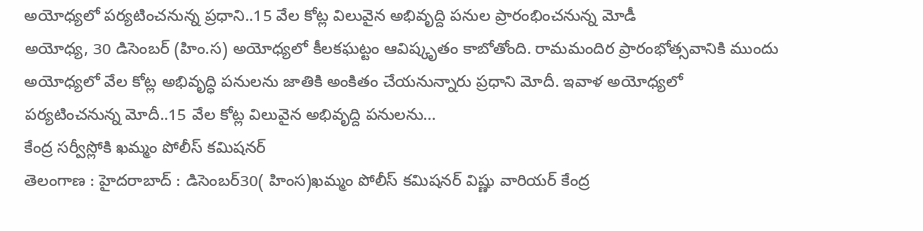అయోధ్యలో పర్యటించనున్న ప్రధాని..15 వేల కోట్ల విలువైన అభివృద్ది పనుల ప్రారంభించనున్న మోడీ
అయోధ్య, 30 డిసెంబర్ (హిం.స) అయోధ్యలో కీలకఘట్టం ఆవిష్కృతం కాబోతోంది. రామమందిర ప్రారంభోత్సవానికి ముందు అయోధ్యలో వేల కోట్ల అభివృద్ధి పనులను జాతికి అంకితం చేయనున్నారు ప్రధాని మోదీ. ఇవాళ అయోధ్యలో పర్యటించనున్న మోదీ..15 వేల కోట్ల విలువైన అభివృద్ది పనులను…
కేంద్ర సర్వీస్లోకి ఖమ్మం పోలీస్ కమిషనర్
తెలంగాణ : హైదరాబాద్ : డిసెంబర్30( హింస)ఖమ్మం పోలీస్ కమిషనర్ విష్ణు వారియర్ కేంద్ర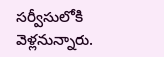సర్వీసులోకి వెళ్లనున్నారు.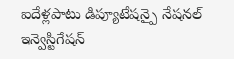ఐదేళ్లపాటు డిప్యూటేషన్పై నేషనల్ ఇన్వెస్టిగేషన్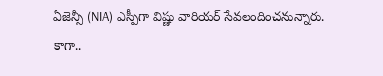ఏజెన్సీ (NIA) ఎస్పీగా విష్ణు వారియర్ సేవలందించనున్నారు. కాగా..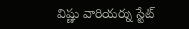విష్ణు వారియర్ను స్టేట్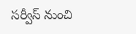సర్వీస్ నుంచి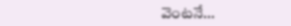వెంటనే…